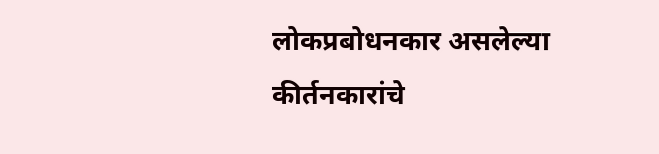लोकप्रबोधनकार असलेल्या कीर्तनकारांचे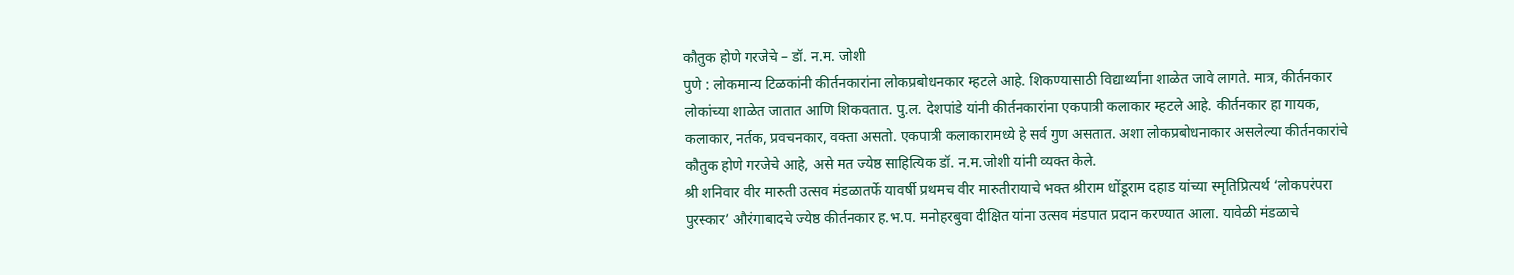कौतुक होणे गरजेचे – डॉ. न.म. जोशी
पुणे : लोकमान्य टिळकांनी कीर्तनकारांना लोकप्रबोधनकार म्हटले आहे. शिकण्यासाठी विद्यार्थ्यांना शाळेत जावे लागते. मात्र, कीर्तनकार लोकांच्या शाळेत जातात आणि शिकवतात. पु.ल. देशपांडे यांनी कीर्तनकारांना एकपात्री कलाकार म्हटले आहे. कीर्तनकार हा गायक, कलाकार, नर्तक, प्रवचनकार, वक्ता असतो. एकपात्री कलाकारामध्ये हे सर्व गुण असतात. अशा लोकप्रबोधनाकार असलेल्या कीर्तनकारांचे कौतुक होणे गरजेचे आहे, असे मत ज्येष्ठ साहित्यिक डॉ. न.म.जोशी यांनी व्यक्त केले.
श्री शनिवार वीर मारुती उत्सव मंडळातर्फे यावर्षी प्रथमच वीर मारुतीरायाचे भक्त श्रीराम धोंडूराम दहाड यांच्या स्मृतिप्रित्यर्थ ‘लोकपरंपरा पुरस्कार’ औरंगाबादचे ज्येष्ठ कीर्तनकार ह.भ.प. मनोहरबुवा दीक्षित यांना उत्सव मंडपात प्रदान करण्यात आला. यावेळी मंडळाचे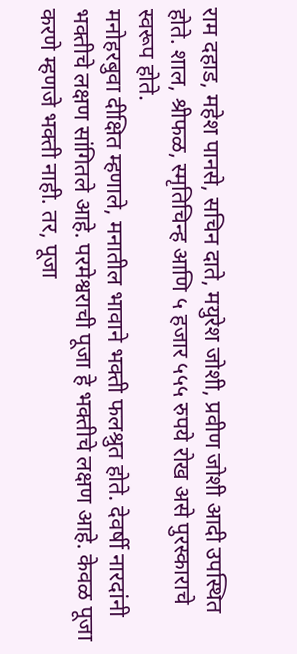राम दहाड, महेश पानसे, सचिन दाते, मयुरेश जोशी, प्रवीण जोशी आदी उपस्थित होते. शाल, श्रीफळ, स्मृतिचिन्ह आणि ५ हजार ५५५ रुपये रोख असे पुरस्काराचे स्वरूप होते.
मनोहरबुवा दीक्षित म्हणाले, मनातील भावाने भक्ती फलश्रुत होते. देवर्षी नारदांनी भक्तीचे लक्षण सांगितले आहे. परमेश्वराची पूजा हे भक्तीचे लक्षण आहे. केवळ पूजा करणे म्हणजे भक्ती नाही. तर, पूजा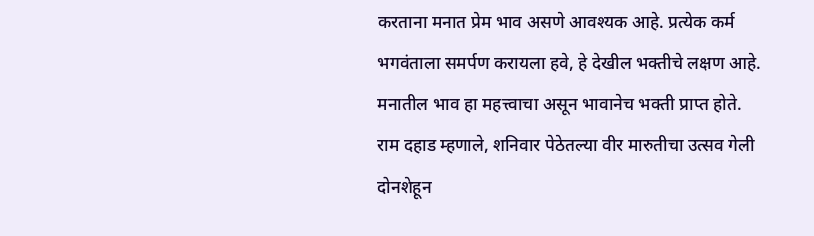करताना मनात प्रेम भाव असणे आवश्यक आहे. प्रत्येक कर्म भगवंताला समर्पण करायला हवे, हे देखील भक्तीचे लक्षण आहे. मनातील भाव हा महत्त्वाचा असून भावानेच भक्ती प्राप्त होते.
राम दहाड म्हणाले, शनिवार पेठेतल्या वीर मारुतीचा उत्सव गेली दोनशेहून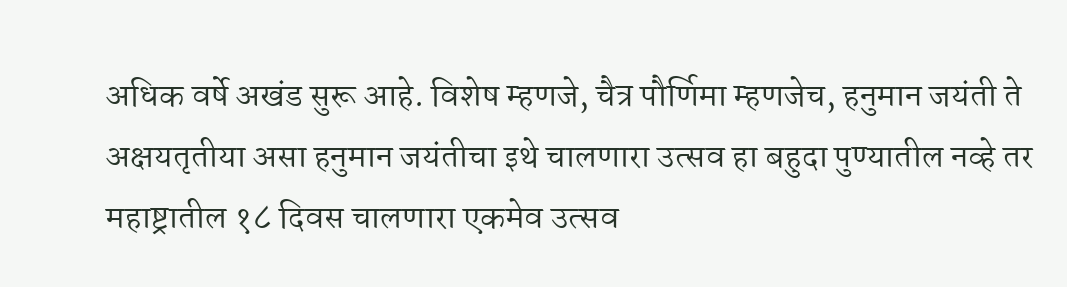अधिक वर्षे अखंड सुरू आहे. विशेष म्हणजे, चैत्र पौर्णिमा म्हणजेच, हनुमान जयंती ते अक्षयतृतीया असा हनुमान जयंतीचा इथे चालणारा उत्सव हा बहुदा पुण्यातील नव्हे तर महाष्ट्रातील १८ दिवस चालणारा एकमेव उत्सव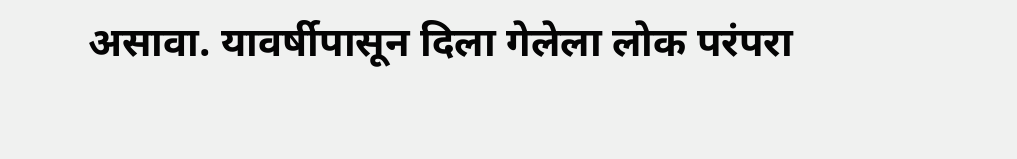असावा. यावर्षीपासून दिला गेलेला लोक परंपरा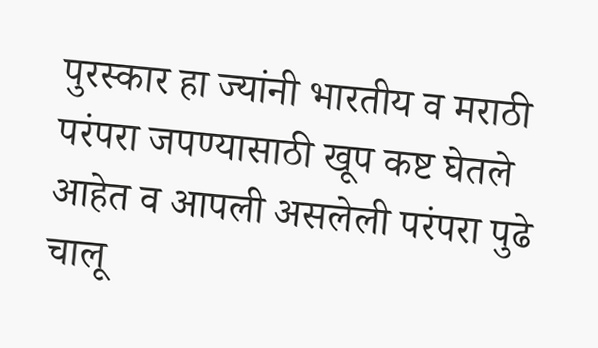पुरस्कार हा ज्यांनी भारतीय व मराठी परंपरा जपण्यासाठी खूप कष्ट घेतले आहेत व आपली असलेली परंपरा पुढे चालू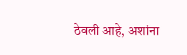ठेवली आहे, अशांना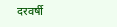दरवर्षी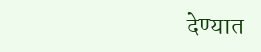देण्यात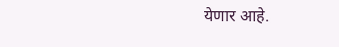येणार आहे.